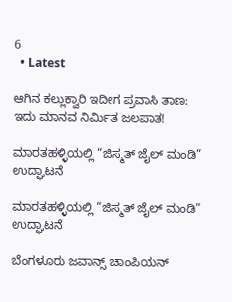6
  • Latest

ಆಗಿನ ಕಲ್ಲುಕ್ವಾರಿ ಇದೀಗ ಪ್ರವಾಸಿ ತಾಣ: ಇದು ಮಾನವ ನಿರ್ಮಿತ ಜಲಪಾತ!

ಮಾರತಹಳ್ಳಿಯಲ್ಲಿ “ಜಿಸ್ಮತ್ ಜೈಲ್ ಮಂಡಿ” ಉದ್ಘಾಟನೆ

ಮಾರತಹಳ್ಳಿಯಲ್ಲಿ “ಜಿಸ್ಮತ್ ಜೈಲ್ ಮಂಡಿ” ಉದ್ಘಾಟನೆ

ಬೆಂಗಳೂರು ಜವಾನ್ಸ್ ಚಾಂಪಿಯನ್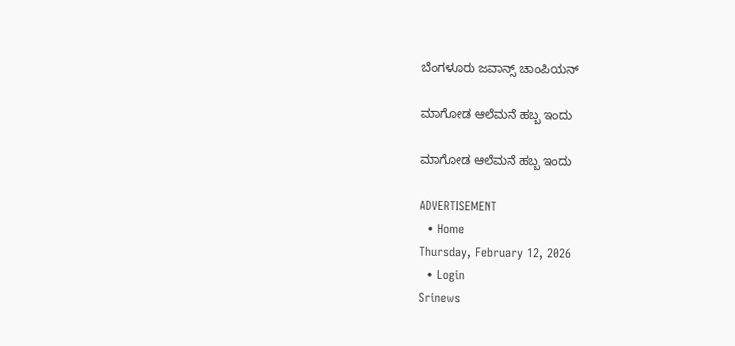ಬೆಂಗಳೂರು ಜವಾನ್ಸ್ ಚಾಂಪಿಯನ್

ಮಾಗೋಡ ಆಲೆಮನೆ ಹಬ್ಬ ಇಂದು

ಮಾಗೋಡ ಆಲೆಮನೆ ಹಬ್ಬ ಇಂದು

ADVERTISEMENT
  • Home
Thursday, February 12, 2026
  • Login
Srinews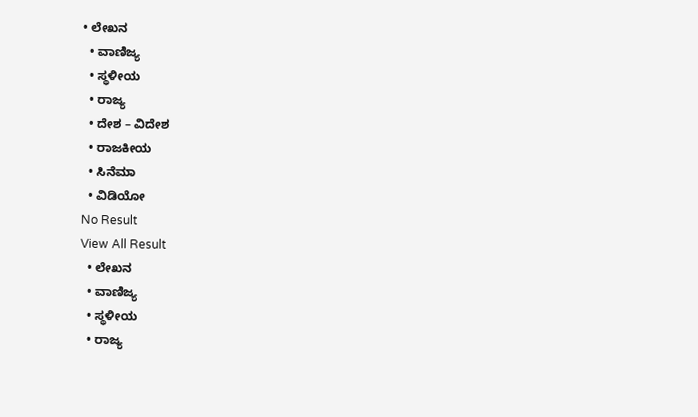• ಲೇಖನ
  • ವಾಣಿಜ್ಯ
  • ಸ್ಥಳೀಯ
  • ರಾಜ್ಯ
  • ದೇಶ – ವಿದೇಶ
  • ರಾಜಕೀಯ
  • ಸಿನೆಮಾ
  • ವಿಡಿಯೋ
No Result
View All Result
  • ಲೇಖನ
  • ವಾಣಿಜ್ಯ
  • ಸ್ಥಳೀಯ
  • ರಾಜ್ಯ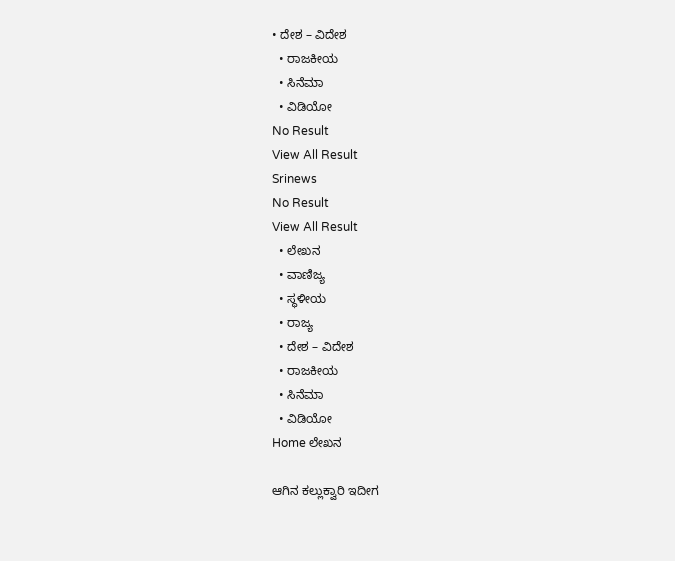• ದೇಶ – ವಿದೇಶ
  • ರಾಜಕೀಯ
  • ಸಿನೆಮಾ
  • ವಿಡಿಯೋ
No Result
View All Result
Srinews
No Result
View All Result
  • ಲೇಖನ
  • ವಾಣಿಜ್ಯ
  • ಸ್ಥಳೀಯ
  • ರಾಜ್ಯ
  • ದೇಶ – ವಿದೇಶ
  • ರಾಜಕೀಯ
  • ಸಿನೆಮಾ
  • ವಿಡಿಯೋ
Home ಲೇಖನ

ಆಗಿನ ಕಲ್ಲುಕ್ವಾರಿ ಇದೀಗ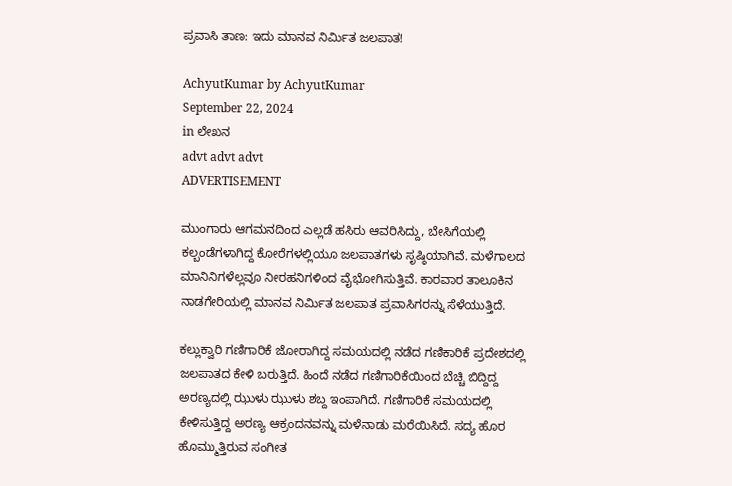ಪ್ರವಾಸಿ ತಾಣ: ಇದು ಮಾನವ ನಿರ್ಮಿತ ಜಲಪಾತ!

AchyutKumar by AchyutKumar
September 22, 2024
in ಲೇಖನ
advt advt advt
ADVERTISEMENT

ಮುಂಗಾರು ಆಗಮನದಿಂದ ಎಲ್ಲಡೆ ಹಸಿರು ಆವರಿಸಿದ್ದು, ಬೇಸಿಗೆಯಲ್ಲಿ ಕಲ್ಬಂಡೆಗಳಾಗಿದ್ದ ಕೋರೆಗಳಲ್ಲಿಯೂ ಜಲಪಾತಗಳು ಸೃಷ್ಠಿಯಾಗಿವೆ. ಮಳೆಗಾಲದ ಮಾನಿನಿಗಳೆಲ್ಲವೂ ನೀರಹನಿಗಳಿಂದ ವೈಭೋಗಿಸುತ್ತಿವೆ. ಕಾರವಾರ ತಾಲೂಕಿನ ನಾಡಗೇರಿಯಲ್ಲಿ ಮಾನವ ನಿರ್ಮಿತ ಜಲಪಾತ ಪ್ರವಾಸಿಗರನ್ನು ಸೆಳೆಯುತ್ತಿದೆ.

ಕಲ್ಲುಕ್ವಾರಿ ಗಣಿಗಾರಿಕೆ ಜೋರಾಗಿದ್ದ ಸಮಯದಲ್ಲಿ ನಡೆದ ಗಣಿಕಾರಿಕೆ ಪ್ರದೇಶದಲ್ಲಿ ಜಲಪಾತದ ಕೇಳಿ ಬರುತ್ತಿದೆ. ಹಿಂದೆ ನಡೆದ ಗಣಿಗಾರಿಕೆಯಿಂದ ಬೆಚ್ಚಿ ಬಿದ್ದಿದ್ದ ಅರಣ್ಯದಲ್ಲಿ ಝುಳು ಝುಳು ಶಬ್ದ ಇಂಪಾಗಿದೆ. ಗಣಿಗಾರಿಕೆ ಸಮಯದಲ್ಲಿ ಕೇಳಿಸುತ್ತಿದ್ದ ಅರಣ್ಯ ಆಕ್ರಂದನವನ್ನು ಮಳೆನಾಡು ಮರೆಯಿಸಿದೆ. ಸದ್ಯ ಹೊರ ಹೊಮ್ಮುತ್ತಿರುವ ಸಂಗೀತ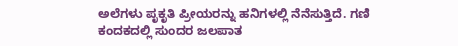ಅಲೆಗಳು ಪೃಕೃತಿ ಪ್ರೀಯರನ್ನು ಹನಿಗಳಲ್ಲಿ ನೆನೆಸುತ್ತಿದೆ. ಗಣಿ ಕಂದಕದಲ್ಲಿ ಸುಂದರ ಜಲಪಾತ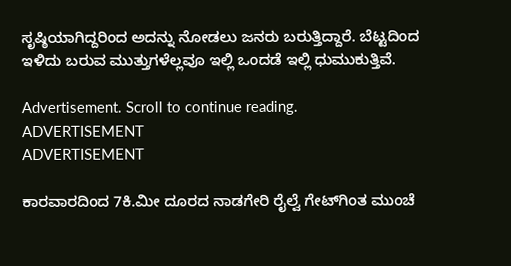ಸೃಷ್ಠಿಯಾಗಿದ್ದರಿಂದ ಅದನ್ನು ನೋಡಲು ಜನರು ಬರುತ್ತಿದ್ದಾರೆ. ಬೆಟ್ಟದಿಂದ ಇಳಿದು ಬರುವ ಮುತ್ತುಗಳೆಲ್ಲವೂ ಇಲ್ಲಿ ಒಂದಡೆ ಇಲ್ಲಿ ಧುಮುಕುತ್ತಿವೆ.

Advertisement. Scroll to continue reading.
ADVERTISEMENT
ADVERTISEMENT

ಕಾರವಾರದಿಂದ 7ಕಿ.ಮೀ ದೂರದ ನಾಡಗೇರಿ ರೈಲ್ವೆ ಗೇಟ್‌ಗಿಂತ ಮುಂಚೆ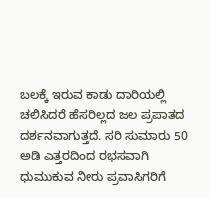ಬಲಕ್ಕೆ ಇರುವ ಕಾಡು ದಾರಿಯಲ್ಲಿ ಚಲಿಸಿದರೆ ಹೆಸರಿಲ್ಲದ ಜಲ ಪ್ರಪಾತದ ದರ್ಶನವಾಗುತ್ತದೆ. ಸರಿ ಸುಮಾರು 50 ಅಡಿ ಎತ್ತರದಿಂದ ರಭಸವಾಗಿ ಧುಮುಕುವ ನೀರು ಪ್ರವಾಸಿಗರಿಗೆ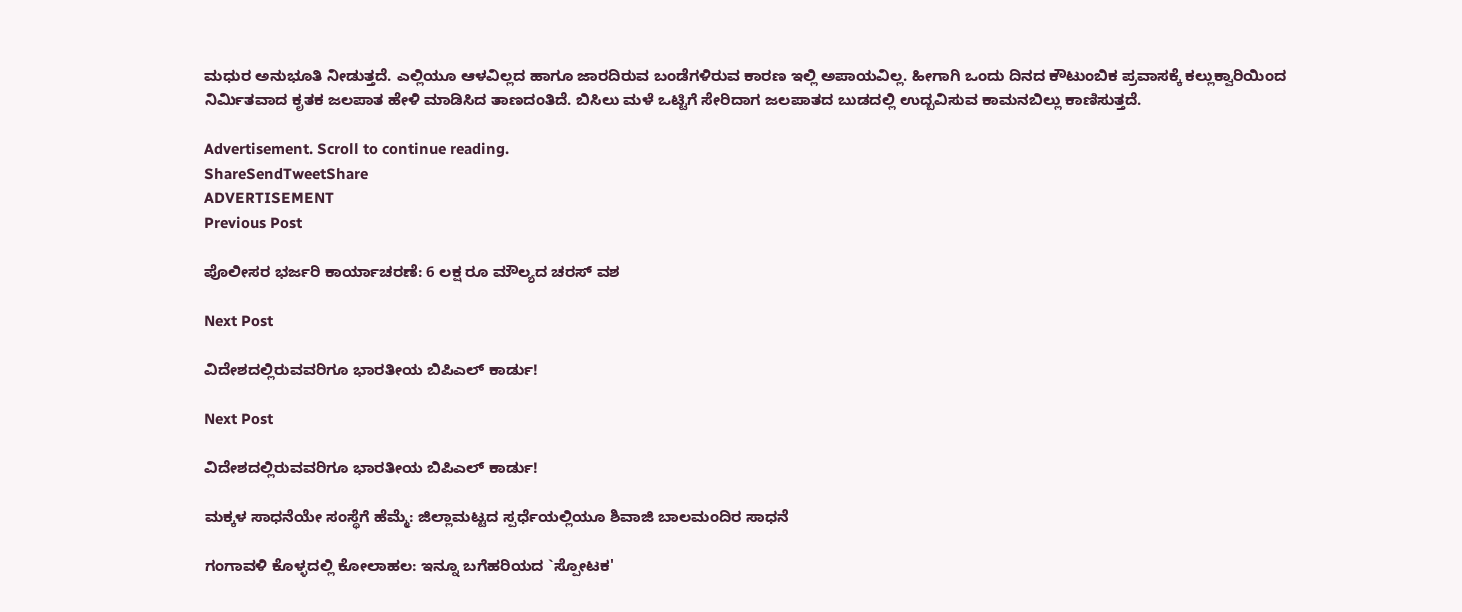ಮಧುರ ಅನುಭೂತಿ ನೀಡುತ್ತದೆ. ಎಲ್ಲಿಯೂ ಆಳವಿಲ್ಲದ ಹಾಗೂ ಜಾರದಿರುವ ಬಂಡೆಗಳಿರುವ ಕಾರಣ ಇಲ್ಲಿ ಅಪಾಯವಿಲ್ಲ. ಹೀಗಾಗಿ ಒಂದು ದಿನದ ಕೌಟುಂಬಿಕ ಪ್ರವಾಸಕ್ಕೆ ಕಲ್ಲುಕ್ವಾರಿಯಿಂದ ನಿರ್ಮಿತವಾದ ಕೃತಕ ಜಲಪಾತ ಹೇಳಿ ಮಾಡಿಸಿದ ತಾಣದಂತಿದೆ. ಬಿಸಿಲು ಮಳೆ ಒಟ್ಟಿಗೆ ಸೇರಿದಾಗ ಜಲಪಾತದ ಬುಡದಲ್ಲಿ ಉದ್ಬವಿಸುವ ಕಾಮನಬಿಲ್ಲು ಕಾಣಿಸುತ್ತದೆ.

Advertisement. Scroll to continue reading.
ShareSendTweetShare
ADVERTISEMENT
Previous Post

ಪೊಲೀಸರ ಭರ್ಜರಿ ಕಾರ್ಯಾಚರಣೆ: 6 ಲಕ್ಷ ರೂ ಮೌಲ್ಯದ ಚರಸ್ ವಶ

Next Post

ವಿದೇಶದಲ್ಲಿರುವವರಿಗೂ ಭಾರತೀಯ ಬಿಪಿಎಲ್ ಕಾರ್ಡು!

Next Post

ವಿದೇಶದಲ್ಲಿರುವವರಿಗೂ ಭಾರತೀಯ ಬಿಪಿಎಲ್ ಕಾರ್ಡು!

ಮಕ್ಕಳ ಸಾಧನೆಯೇ ಸಂಸ್ಥೆಗೆ ಹೆಮ್ಮೆ: ಜಿಲ್ಲಾಮಟ್ಟದ ಸ್ಪರ್ಧೆಯಲ್ಲಿಯೂ ಶಿವಾಜಿ ಬಾಲಮಂದಿರ ಸಾಧನೆ

ಗಂಗಾವಳಿ ಕೊಳ್ಳದಲ್ಲಿ ಕೋಲಾಹಲ: ಇನ್ನೂ ಬಗೆಹರಿಯದ `ಸ್ಪೋಟಕ'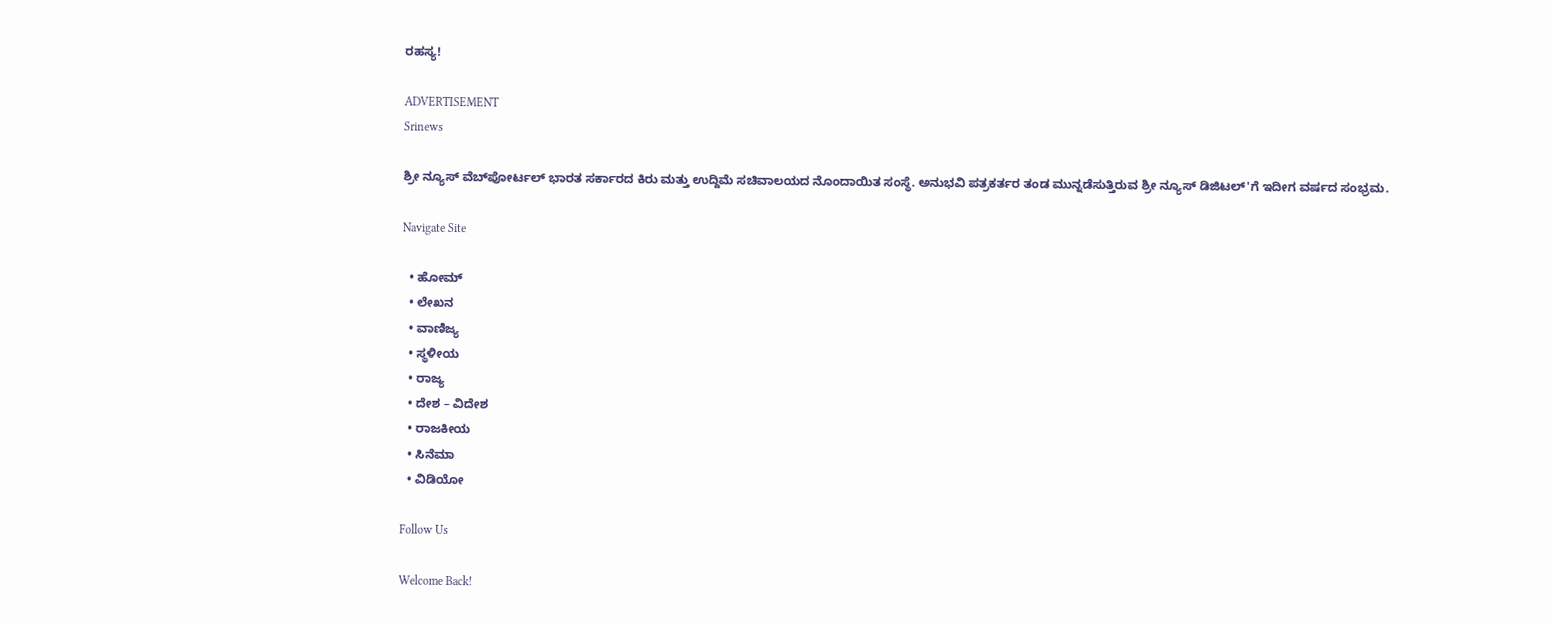ರಹಸ್ಯ!

ADVERTISEMENT
Srinews

ಶ್ರೀ ನ್ಯೂಸ್ ವೆಬ್‌ಪೋರ್ಟಲ್ ಭಾರತ ಸರ್ಕಾರದ ಕಿರು ಮತ್ತು ಉದ್ದಿಮೆ ಸಚಿವಾಲಯದ ನೊಂದಾಯಿತ ಸಂಸ್ಥೆ. ಅನುಭವಿ ಪತ್ರಕರ್ತರ ತಂಡ ಮುನ್ನಡೆಸುತ್ತಿರುವ ಶ್ರೀ ನ್ಯೂಸ್ ಡಿಜಿಟಲ್'ಗೆ ಇದೀಗ ವರ್ಷದ ಸಂಭ್ರಮ.

Navigate Site

  • ಹೋಮ್
  • ಲೇಖನ
  • ವಾಣಿಜ್ಯ
  • ಸ್ಥಳೀಯ
  • ರಾಜ್ಯ
  • ದೇಶ – ವಿದೇಶ
  • ರಾಜಕೀಯ
  • ಸಿನೆಮಾ
  • ವಿಡಿಯೋ

Follow Us

Welcome Back!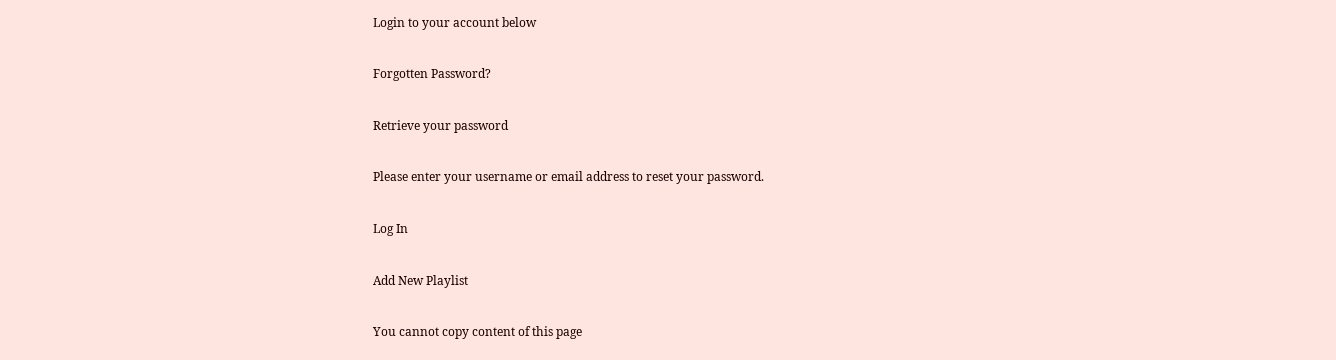Login to your account below

Forgotten Password?

Retrieve your password

Please enter your username or email address to reset your password.

Log In

Add New Playlist

You cannot copy content of this page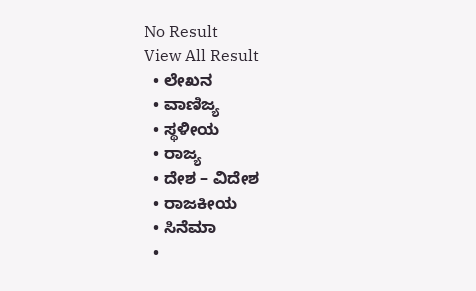No Result
View All Result
  • ಲೇಖನ
  • ವಾಣಿಜ್ಯ
  • ಸ್ಥಳೀಯ
  • ರಾಜ್ಯ
  • ದೇಶ – ವಿದೇಶ
  • ರಾಜಕೀಯ
  • ಸಿನೆಮಾ
  •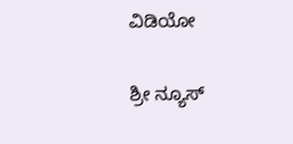ವಿಡಿಯೋ

ಶ್ರೀ ನ್ಯೂಸ್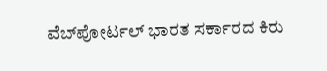ವೆಬ್‌ಪೋರ್ಟಲ್ ಭಾರತ ಸರ್ಕಾರದ ಕಿರು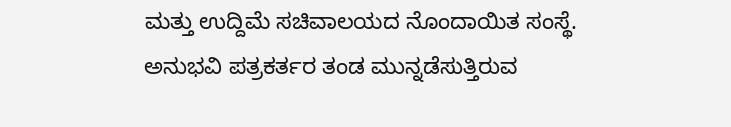ಮತ್ತು ಉದ್ದಿಮೆ ಸಚಿವಾಲಯದ ನೊಂದಾಯಿತ ಸಂಸ್ಥೆ. ಅನುಭವಿ ಪತ್ರಕರ್ತರ ತಂಡ ಮುನ್ನಡೆಸುತ್ತಿರುವ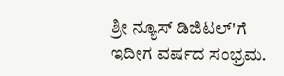ಶ್ರೀ ನ್ಯೂಸ್ ಡಿಜಿಟಲ್'ಗೆ ಇದೀಗ ವರ್ಷದ ಸಂಭ್ರಮ.